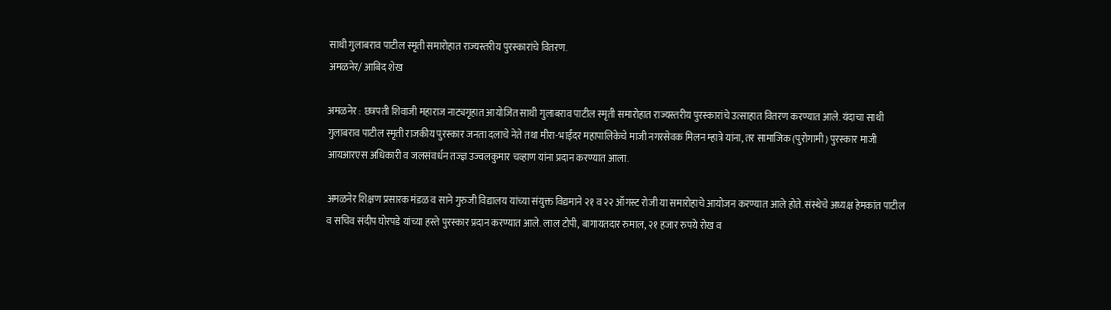साथी गुलाबराव पाटील स्मृती समारोहात राज्यस्तरीय पुरस्कारांचे वितरण.
अमळनेर/ आबिद शेख

अमळनेर : छत्रपती शिवाजी महाराज नाट्यगृहात आयोजित साथी गुलाबराव पाटील स्मृती समारोहात राज्यस्तरीय पुरस्कारांचे उत्साहात वितरण करण्यात आले. यंदाचा साथी गुलाबराव पाटील स्मृती राजकीय पुरस्कार जनता दलाचे नेते तथा मीरा-भाईंदर महापालिकेचे माजी नगरसेवक मिलन म्हात्रे यांना, तर सामाजिक (पुरोगामी) पुरस्कार माजी आयआरएस अधिकारी व जलसंवर्धन तज्ज्ञ उज्वलकुमार चव्हाण यांना प्रदान करण्यात आला.

अमळनेर शिक्षण प्रसारक मंडळ व साने गुरुजी विद्यालय यांच्या संयुक्त विद्यमाने २१ व २२ ऑगस्ट रोजी या समारोहाचे आयोजन करण्यात आले होते. संस्थेचे अध्यक्ष हेमकांत पाटील व सचिव संदीप घोरपडे यांच्या हस्ते पुरस्कार प्रदान करण्यात आले. लाल टोपी, बागायतदार रुमाल, २१ हजार रुपये रोख व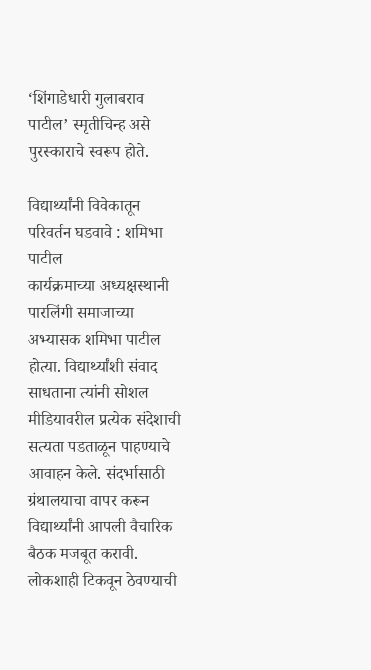‘शिंगाडेधारी गुलाबराव पाटील’ स्मृतीचिन्ह असे पुरस्काराचे स्वरूप होते.

विद्यार्थ्यांनी विवेकातून परिवर्तन घडवावे : शमिभा पाटील
कार्यक्रमाच्या अध्यक्षस्थानी पारलिंगी समाजाच्या अभ्यासक शमिभा पाटील होत्या. विद्यार्थ्यांशी संवाद साधताना त्यांनी सोशल मीडियावरील प्रत्येक संदेशाची सत्यता पडताळून पाहण्याचे आवाहन केले. संदर्भासाठी ग्रंथालयाचा वापर करून विद्यार्थ्यांनी आपली वैचारिक बैठक मजबूत करावी. लोकशाही टिकवून ठेवण्याची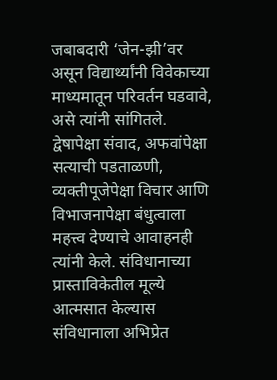जबाबदारी ‘जेन-झी’वर असून विद्यार्थ्यांनी विवेकाच्या माध्यमातून परिवर्तन घडवावे, असे त्यांनी सांगितले.
द्वेषापेक्षा संवाद, अफवांपेक्षा सत्याची पडताळणी, व्यक्तीपूजेपेक्षा विचार आणि विभाजनापेक्षा बंधुत्वाला महत्त्व देण्याचे आवाहनही त्यांनी केले. संविधानाच्या प्रास्ताविकेतील मूल्ये आत्मसात केल्यास संविधानाला अभिप्रेत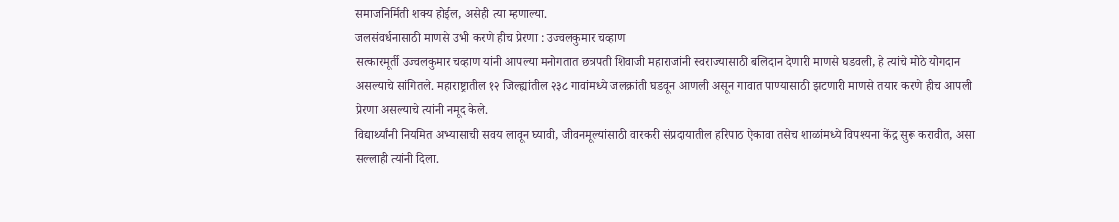समाजनिर्मिती शक्य होईल, असेही त्या म्हणाल्या.
जलसंवर्धनासाठी माणसे उभी करणे हीच प्रेरणा : उज्वलकुमार चव्हाण
सत्कारमूर्ती उज्वलकुमार चव्हाण यांनी आपल्या मनोगतात छत्रपती शिवाजी महाराजांनी स्वराज्यासाठी बलिदान देणारी माणसे घडवली, हे त्यांचे मोठे योगदान असल्याचे सांगितले. महाराष्ट्रातील १२ जिल्ह्यांतील २३८ गावांमध्ये जलक्रांती घडवून आणली असून गावात पाण्यासाठी झटणारी माणसे तयार करणे हीच आपली प्रेरणा असल्याचे त्यांनी नमूद केले.
विद्यार्थ्यांनी नियमित अभ्यासाची सवय लावून घ्यावी, जीवनमूल्यांसाठी वारकरी संप्रदायातील हरिपाठ ऐकावा तसेच शाळांमध्ये विपश्यना केंद्र सुरू करावीत, असा सल्लाही त्यांनी दिला.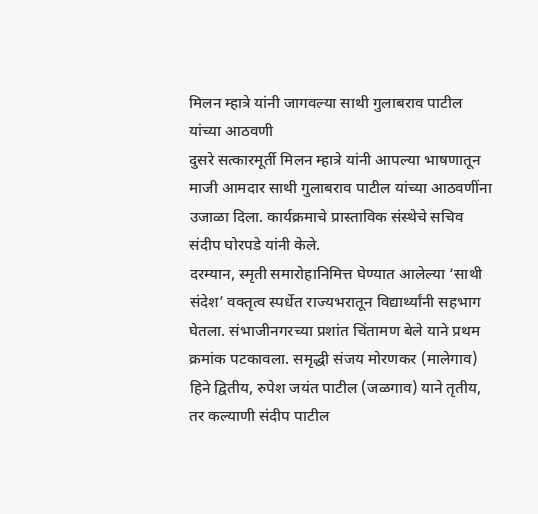मिलन म्हात्रे यांनी जागवल्या साथी गुलाबराव पाटील यांच्या आठवणी
दुसरे सत्कारमूर्ती मिलन म्हात्रे यांनी आपल्या भाषणातून माजी आमदार साथी गुलाबराव पाटील यांच्या आठवणींना उजाळा दिला. कार्यक्रमाचे प्रास्ताविक संस्थेचे सचिव संदीप घोरपडे यांनी केले.
दरम्यान, स्मृती समारोहानिमित्त घेण्यात आलेल्या ‘साथी संदेश’ वक्तृत्व स्पर्धेत राज्यभरातून विद्यार्थ्यांनी सहभाग घेतला. संभाजीनगरच्या प्रशांत चिंतामण बेले याने प्रथम क्रमांक पटकावला. समृद्धी संजय मोरणकर (मालेगाव) हिने द्वितीय, रुपेश जयंत पाटील (जळगाव) याने तृतीय, तर कल्याणी संदीप पाटील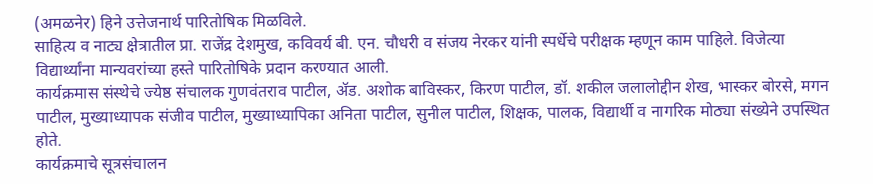(अमळनेर) हिने उत्तेजनार्थ पारितोषिक मिळविले.
साहित्य व नाट्य क्षेत्रातील प्रा. राजेंद्र देशमुख, कविवर्य बी. एन. चौधरी व संजय नेरकर यांनी स्पर्धेचे परीक्षक म्हणून काम पाहिले. विजेत्या विद्यार्थ्यांना मान्यवरांच्या हस्ते पारितोषिके प्रदान करण्यात आली.
कार्यक्रमास संस्थेचे ज्येष्ठ संचालक गुणवंतराव पाटील, ॲड. अशोक बाविस्कर, किरण पाटील, डॉ. शकील जलालोद्दीन शेख, भास्कर बोरसे, मगन पाटील, मुख्याध्यापक संजीव पाटील, मुख्याध्यापिका अनिता पाटील, सुनील पाटील, शिक्षक, पालक, विद्यार्थी व नागरिक मोठ्या संख्येने उपस्थित होते.
कार्यक्रमाचे सूत्रसंचालन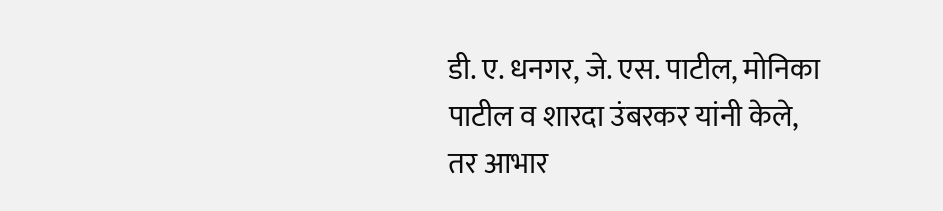डी. ए. धनगर, जे. एस. पाटील, मोनिका पाटील व शारदा उंबरकर यांनी केले, तर आभार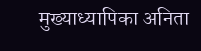मुख्याध्यापिका अनिता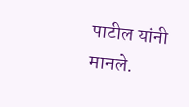पाटील यांनी मानले.